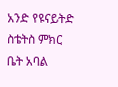አንድ የዩናይትድ ስቴትስ ምክር ቤት አባል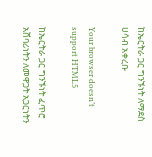ከኤርትራ ጋር ግንኙነት ለማደስ ሀሳብ አቀረቡ

Your browser doesn’t support HTML5

ከኤርትራ ጋር ግንኙነት ፈጥሮ አሸባሪነትን ለመዋጋት አጋርነትን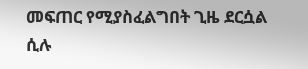መፍጠር የሚያስፈልግበት ጊዜ ደርሷል ሲሉ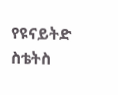የዩናይትድ ስቴትስ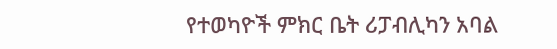የተወካዮች ምክር ቤት ሪፓብሊካን አባል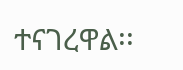ተናገረዋል፡፡